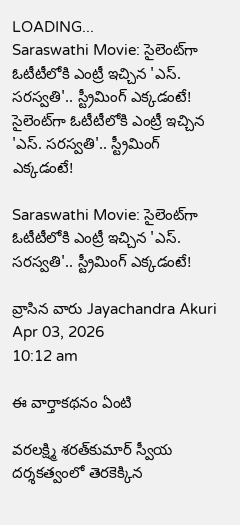LOADING...
Saraswathi Movie: సైలెంట్‌గా ఓటీటీలోకి ఎంట్రీ ఇచ్చిన 'ఎస్‌. సరస్వతి'.. స్ట్రీమింగ్‌ ఎక్కడంటే!
సైలెంట్‌గా ఓటీటీలోకి ఎంట్రీ ఇచ్చిన 'ఎస్‌. సరస్వతి'.. స్ట్రీమింగ్‌ ఎక్కడంటే!

Saraswathi Movie: సైలెంట్‌గా ఓటీటీలోకి ఎంట్రీ ఇచ్చిన 'ఎస్‌. సరస్వతి'.. స్ట్రీమింగ్‌ ఎక్కడంటే!

వ్రాసిన వారు Jayachandra Akuri
Apr 03, 2026
10:12 am

ఈ వార్తాకథనం ఏంటి

వరలక్ష్మి శరత్‌కుమార్ స్వీయ దర్శకత్వంలో తెరకెక్కిన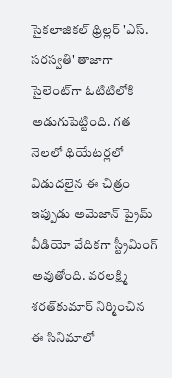సైకలాజికల్ థ్రిల్లర్ 'ఎస్‌. సరస్వతి' తాజాగా సైలెంట్‌గా ఓటిటిలోకి అడుగుపెట్టింది. గత నెలలో థియేటర్లలో విడుదలైన ఈ చిత్రం ఇప్పుడు అమెజాన్ ప్రైమ్ వీడియో వేదికగా స్ట్రీమింగ్ అవుతోంది. వరలక్ష్మి శరత్‌కుమార్ నిర్మించిన ఈ సినిమాలో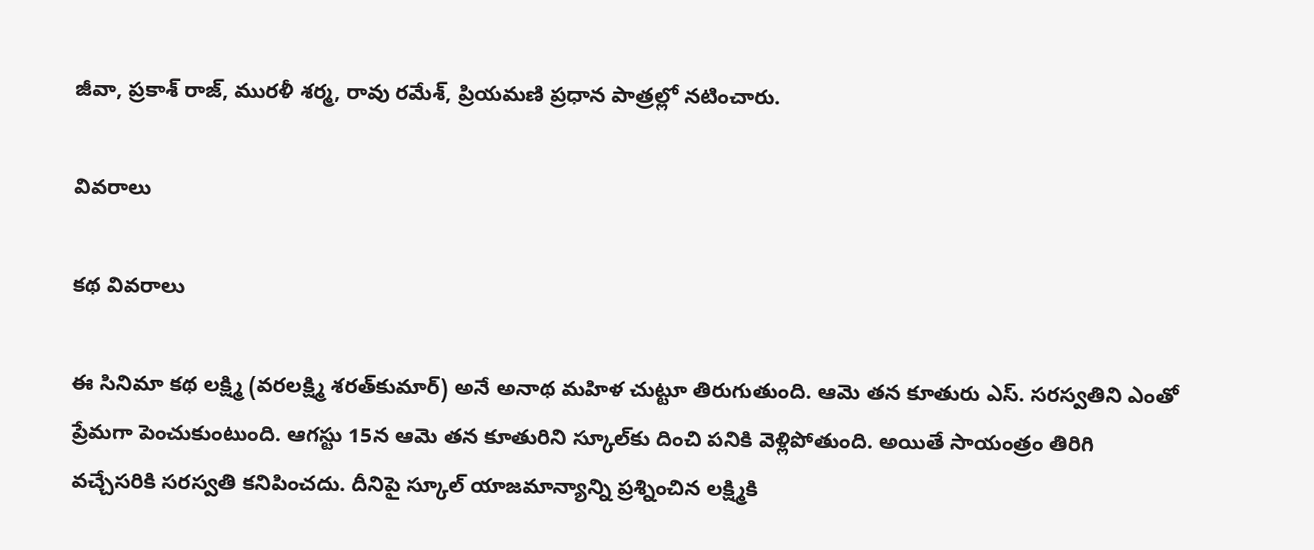జీవా, ప్రకాశ్ రాజ్, మురళీ శర్మ, రావు రమేశ్, ప్రియమణి ప్రధాన పాత్రల్లో నటించారు.

వివరాలు

కథ వివరాలు

ఈ సినిమా కథ లక్ష్మి (వరలక్ష్మి శరత్‌కుమార్) అనే అనాథ మహిళ చుట్టూ తిరుగుతుంది. ఆమె తన కూతురు ఎస్‌. సరస్వతిని ఎంతో ప్రేమగా పెంచుకుంటుంది. ఆగస్టు 15న ఆమె తన కూతురిని స్కూల్‌కు దించి పనికి వెళ్లిపోతుంది. అయితే సాయంత్రం తిరిగి వచ్చేసరికి సరస్వతి కనిపించదు. దీనిపై స్కూల్ యాజమాన్యాన్ని ప్రశ్నించిన లక్ష్మికి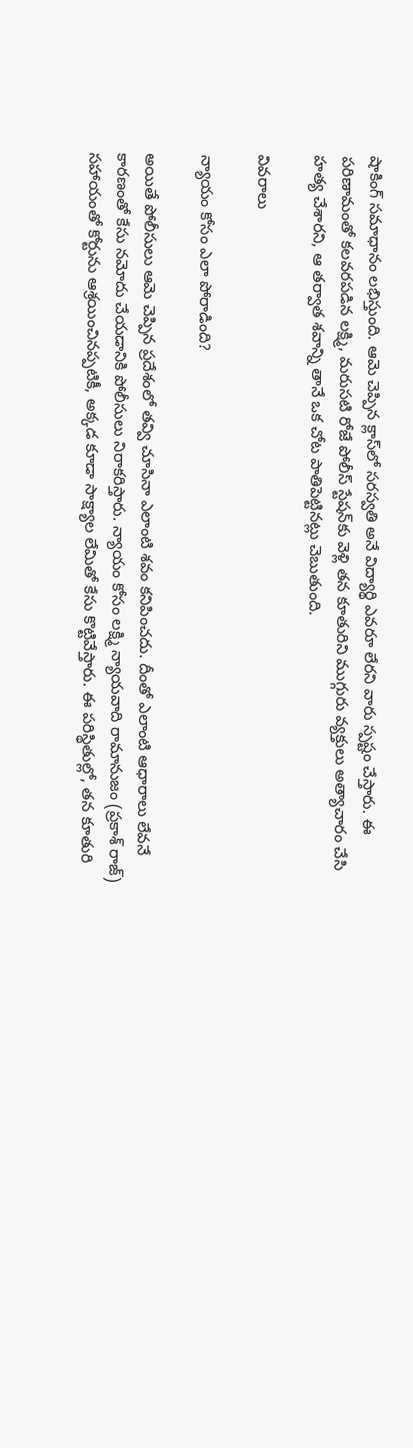షాకింగ్ సమాధానం లభిస్తుంది. ఆమె చెప్పిన క్లాస్‌లో సరస్వతి అనే విద్యార్థి ఎవరూ లేరని వారు స్పష్టం చేస్తారు. ఈ పరిణామంతో కలవరపడిన లక్ష్మి, మరుసటి రోజే పోలీస్ స్టేషన్‌కు వెళ్లి తన కూతురిని ముగ్గురు వ్యక్తులు అత్యాచారం చేసి హత్య చేశారని, ఆ తర్వాత శవాన్ని తానే ఒక చోట పాతిపెట్టినట్లు చెబుతుంది.

వివరాలు

న్యాయం కోసం ఎలా పోరాడింది?

అయితే పోలీసులు ఆమె చెప్పిన ప్రదేశంలో తవ్వి చూసినా ఎలాంటి శవం కనిపించదు. దీంతో ఎలాంటి ఆధారాలు లేవనే కారణంతో కేసు నమోదు చేయడానికి పోలీసులు నిరాకరిస్తారు. న్యాయం కోసం లక్ష్మి న్యాయవాది రామానుజం (ప్రకాశ్ రాజ్) సహాయంతో కోర్టును ఆశ్రయించినప్పటికీ, అక్కడ కూడా సాక్ష్యాల లేమితో కేసు కొట్టివేస్తారు. ఈ పరిస్థితుల్లో, తన కూతురి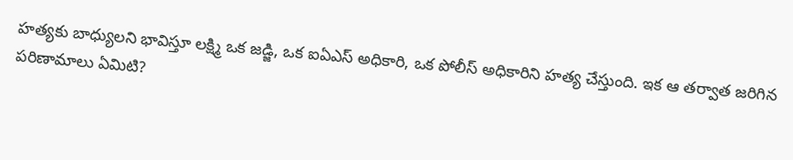హత్యకు బాధ్యులని భావిస్తూ లక్ష్మి ఒక జడ్జి, ఒక ఐఏఎస్ అధికారి, ఒక పోలీస్ అధికారిని హత్య చేస్తుంది. ఇక ఆ తర్వాత జరిగిన పరిణామాలు ఏమిటి?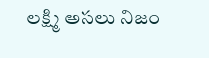లక్ష్మి అసలు నిజం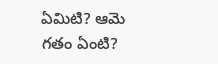ఏమిటి? ఆమె గతం ఏంటి?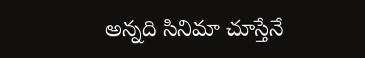అన్నది సినిమా చూస్తేనే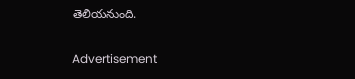తెలియనుంది.

Advertisement